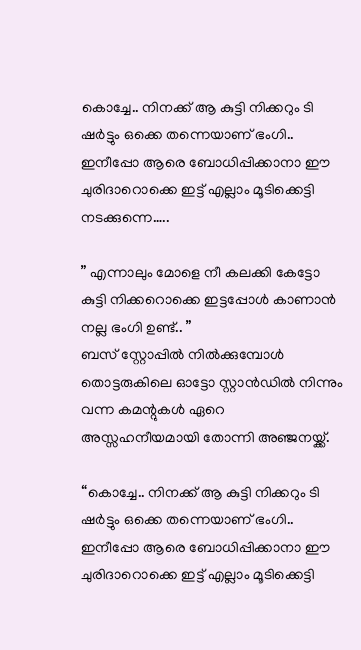കൊച്ചേ.. നിനക്ക് ആ കുട്ടി നിക്കറും ടി ഷർട്ടും ഒക്കെ തന്നെയാണ് ഭംഗി.. ഇനീപ്പോ ആരെ ബോധിപ്പിക്കാനാ ഈ ചുരിദാറൊക്കെ ഇട്ട് എല്ലാം മൂടിക്കെട്ടി നടക്കുന്നെ…..

” എന്നാലും മോളെ നീ കലക്കി കേട്ടോ കുട്ടി നിക്കറൊക്കെ ഇട്ടപ്പോൾ കാണാൻ നല്ല ഭംഗി ഉണ്ട്.. ”
ബസ് സ്റ്റോപ്പിൽ നിൽക്കുമ്പോൾ തൊട്ടരുകിലെ ഓട്ടോ സ്റ്റാൻഡിൽ നിന്നും വന്ന കമന്റുകൾ ഏറെ അസ്സഹനീയമായി തോന്നി അഞ്ജനയ്ക്ക്.

“കൊച്ചേ.. നിനക്ക് ആ കുട്ടി നിക്കറും ടി ഷർട്ടും ഒക്കെ തന്നെയാണ് ഭംഗി.. ഇനീപ്പോ ആരെ ബോധിപ്പിക്കാനാ ഈ ചുരിദാറൊക്കെ ഇട്ട് എല്ലാം മൂടിക്കെട്ടി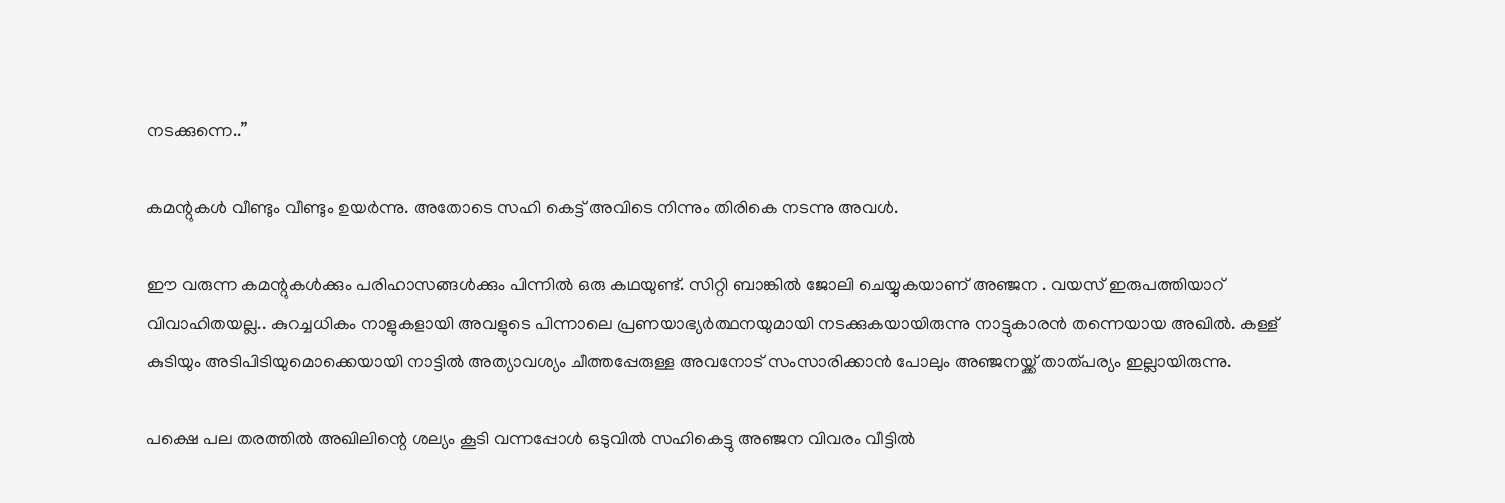നടക്കുന്നെ..”

കമന്റുകൾ വീണ്ടും വീണ്ടും ഉയർന്നു. അതോടെ സഹി കെട്ട് അവിടെ നിന്നും തിരികെ നടന്നു അവൾ.

ഈ വരുന്ന കമന്റുകൾക്കും പരിഹാസങ്ങൾക്കും പിന്നിൽ ഒരു കഥയുണ്ട്. സിറ്റി ബാങ്കിൽ ജോലി ചെയ്യുകയാണ് അഞ്ജന . വയസ് ഇരുപത്തിയാറ് വിവാഹിതയല്ല.. കുറച്ചധികം നാളുകളായി അവളുടെ പിന്നാലെ പ്രണയാഭ്യർത്ഥനയുമായി നടക്കുകയായിരുന്നു നാട്ടുകാരൻ തന്നെയായ അഖിൽ. കള്ള് കുടിയും അടിപിടിയുമൊക്കെയായി നാട്ടിൽ അത്യാവശ്യം ചീത്തപ്പേരുള്ള അവനോട് സംസാരിക്കാൻ പോലും അഞ്ജനയ്ക്ക് താത്പര്യം ഇല്ലായിരുന്നു.

പക്ഷെ പല തരത്തിൽ അഖിലിന്റെ ശല്യം കൂടി വന്നപ്പോൾ ഒടുവിൽ സഹികെട്ടു അഞ്ജന വിവരം വീട്ടിൽ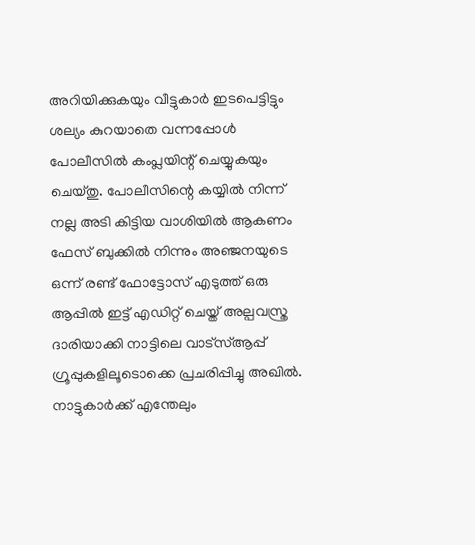അറിയിക്കുകയും വീട്ടുകാർ ഇടപെട്ടിട്ടും ശല്യം കുറയാതെ വന്നപ്പോൾ പോലീസിൽ കംപ്ലയിന്റ് ചെയ്യുകയും ചെയ്തു. പോലീസിന്റെ കയ്യിൽ നിന്ന് നല്ല അടി കിട്ടിയ വാശിയിൽ ആകണം ഫേസ് ബുക്കിൽ നിന്നും അഞ്ജനയുടെ ഒന്ന് രണ്ട് ഫോട്ടോസ് എടുത്ത് ഒരു ആപ്പിൽ ഇട്ട് എഡിറ്റ്‌ ചെയ്ത് അല്പവസ്ത്ര ദാരിയാക്കി നാട്ടിലെ വാട്സ്ആപ്പ് ഗ്രൂപ്പുകളിലൂടൊക്കെ പ്രചരിപ്പിച്ചു അഖിൽ. നാട്ടുകാർക്ക് എന്തേലും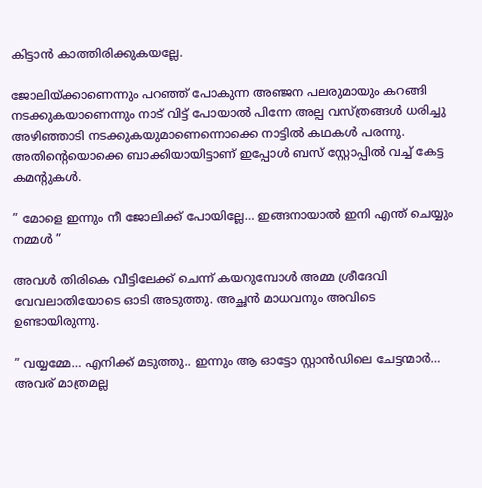കിട്ടാൻ കാത്തിരിക്കുകയല്ലേ.

ജോലിയ്‌ക്കാണെന്നും പറഞ്ഞ് പോകുന്ന അഞ്ജന പലരുമായും കറങ്ങി നടക്കുകയാണെന്നും നാട് വിട്ട് പോയാൽ പിന്നേ അല്പ വസ്ത്രങ്ങൾ ധരിച്ചു അഴിഞ്ഞാടി നടക്കുകയുമാണെന്നൊക്കെ നാട്ടിൽ കഥകൾ പരന്നു. അതിന്റെയൊക്കെ ബാക്കിയായിട്ടാണ് ഇപ്പോൾ ബസ് സ്റ്റോപ്പിൽ വച്ച് കേട്ട കമന്റുകൾ.

” മോളെ ഇന്നും നീ ജോലിക്ക് പോയില്ലേ… ഇങ്ങനായാൽ ഇനി എന്ത് ചെയ്യും നമ്മൾ ”

അവൾ തിരികെ വീട്ടിലേക്ക് ചെന്ന് കയറുമ്പോൾ അമ്മ ശ്രീദേവി വേവലാതിയോടെ ഓടി അടുത്തു. അച്ഛൻ മാധവനും അവിടെ ഉണ്ടായിരുന്നു.

” വയ്യമ്മേ… എനിക്ക് മടുത്തു.. ഇന്നും ആ ഓട്ടോ സ്റ്റാൻഡിലെ ചേട്ടന്മാർ… അവര് മാത്രമല്ല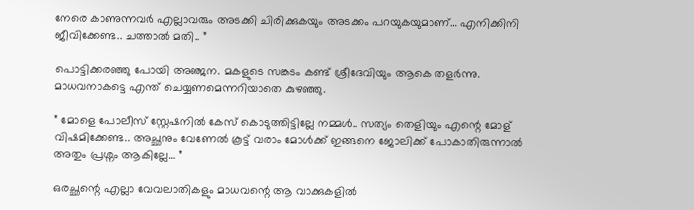നേരെ കാണുന്നവർ എല്ലാവരും അടക്കി ചിരിക്കുകയും അടക്കം പറയുകയുമാണ്… എനിക്കിനി ജീവിക്കേണ്ട.. ചത്താൽ മതി.. ”

പൊട്ടിക്കരഞ്ഞു പോയി അഞ്ജന. മകളുടെ സങ്കടം കണ്ട് ശ്രീദേവിയും ആകെ തളർന്നു. മാധവനാകട്ടെ എന്ത് ചെയ്യണമെന്നറിയാതെ കുഴഞ്ഞു.

” മോളെ പോലീസ് സ്റ്റേഷനിൽ കേസ് കൊടുത്തിട്ടില്ലേ നമ്മൾ.. സത്യം തെളിയും എന്റെ മോള് വിഷമിക്കേണ്ട.. അച്ഛനും വേണേൽ കൂട്ട് വരാം മോൾക്ക് ഇങ്ങനെ ജോലിക്ക് പോകാതിരുന്നാൽ അതും പ്രശ്നം ആകില്ലേ… ”

ഒരച്ഛന്റെ എല്ലാ വേവലാതികളും മാധവന്റെ ആ വാക്കുകളിൽ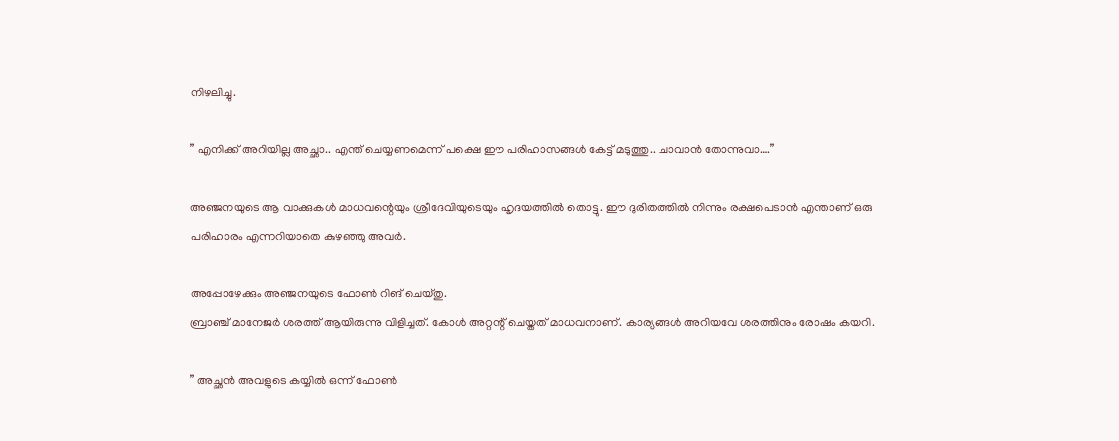നിഴലിച്ചു.

” എനിക്ക് അറിയില്ല അച്ഛാ.. എന്ത് ചെയ്യണമെന്ന് പക്ഷെ ഈ പരിഹാസങ്ങൾ കേട്ട് മടുത്തു.. ചാവാൻ തോന്നുവാ….”

അഞ്ജനയുടെ ആ വാക്കുകൾ മാധവന്റെയും ശ്രീദേവിയുടെയും ഹൃദയത്തിൽ തൊട്ടു. ഈ ദുരിതത്തിൽ നിന്നും രക്ഷപെടാൻ എന്താണ് ഒരു പരിഹാരം എന്നറിയാതെ കുഴഞ്ഞു അവർ.

അപ്പോഴേക്കും അഞ്ജനയുടെ ഫോൺ റിങ് ചെയ്തു.
ബ്രാഞ്ച് മാനേജർ ശരത്ത് ആയിരുന്നു വിളിച്ചത്. കോൾ അറ്റന്റ് ചെയ്തത് മാധവനാണ്. കാര്യങ്ങൾ അറിയവേ ശരത്തിനും രോഷം കയറി.

” അച്ഛൻ അവളുടെ കയ്യിൽ ഒന്ന് ഫോൺ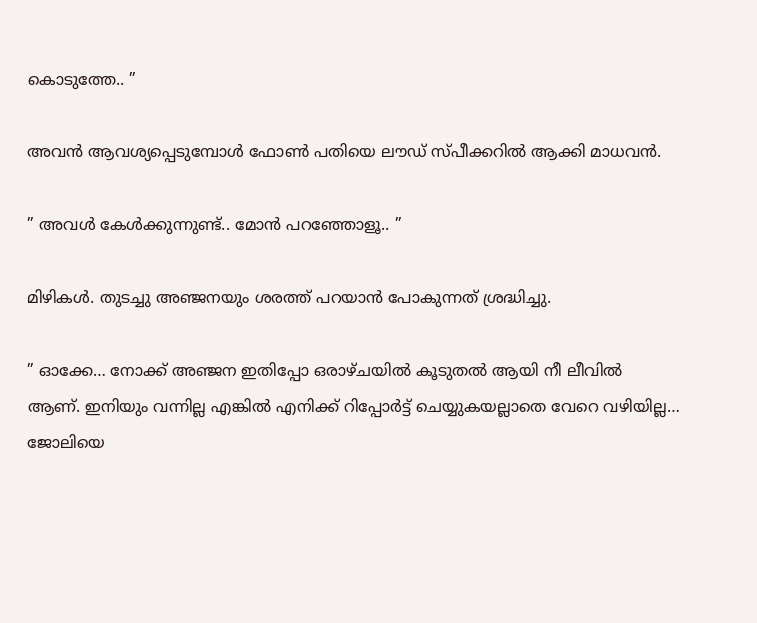കൊടുത്തേ.. ”

അവൻ ആവശ്യപ്പെടുമ്പോൾ ഫോൺ പതിയെ ലൗഡ് സ്പീക്കറിൽ ആക്കി മാധവൻ.

” അവൾ കേൾക്കുന്നുണ്ട്.. മോൻ പറഞ്ഞോളൂ.. ”

മിഴികൾ. തുടച്ചു അഞ്ജനയും ശരത്ത് പറയാൻ പോകുന്നത് ശ്രദ്ധിച്ചു.

” ഓക്കേ… നോക്ക് അഞ്ജന ഇതിപ്പോ ഒരാഴ്ചയിൽ കൂടുതൽ ആയി നീ ലീവിൽ ആണ്. ഇനിയും വന്നില്ല എങ്കിൽ എനിക്ക് റിപ്പോർട്ട്‌ ചെയ്യുകയല്ലാതെ വേറെ വഴിയില്ല… ജോലിയെ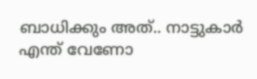ബാധിക്കും അത്.. നാട്ടുകാർ എന്ത് വേണോ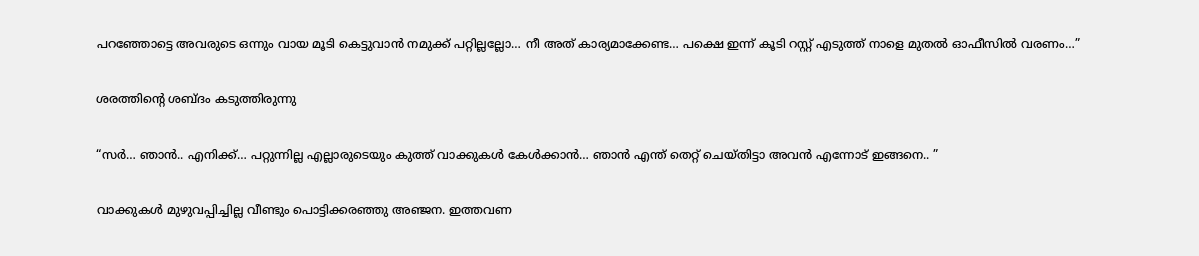പറഞ്ഞോട്ടെ അവരുടെ ഒന്നും വായ മൂടി കെട്ടുവാൻ നമുക്ക് പറ്റില്ലല്ലോ… നീ അത് കാര്യമാക്കേണ്ട… പക്ഷെ ഇന്ന് കൂടി റസ്റ്റ്‌ എടുത്ത് നാളെ മുതൽ ഓഫീസിൽ വരണം…”

ശരത്തിന്റെ ശബ്ദം കടുത്തിരുന്നു

“സർ… ഞാൻ.. എനിക്ക്… പറ്റുന്നില്ല എല്ലാരുടെയും കുത്ത് വാക്കുകൾ കേൾക്കാൻ… ഞാൻ എന്ത് തെറ്റ് ചെയ്തിട്ടാ അവൻ എന്നോട് ഇങ്ങനെ.. ”

വാക്കുകൾ മുഴുവപ്പിച്ചില്ല വീണ്ടും പൊട്ടിക്കരഞ്ഞു അഞ്ജന. ഇത്തവണ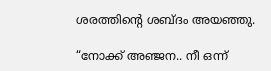ശരത്തിന്റെ ശബ്ദം അയഞ്ഞു.

“നോക്ക് അഞ്ജന.. നീ ഒന്ന്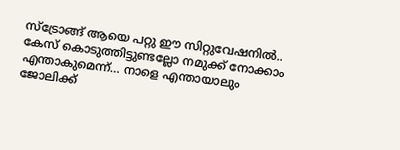സ്ട്രോങ്ങ്‌ ആയെ പറ്റു ഈ സിറ്റുവേഷനിൽ.. കേസ് കൊടുത്തിട്ടുണ്ടല്ലോ നമുക്ക് നോക്കാം എന്താകുമെന്ന്… നാളെ എന്തായാലും ജോലിക്ക്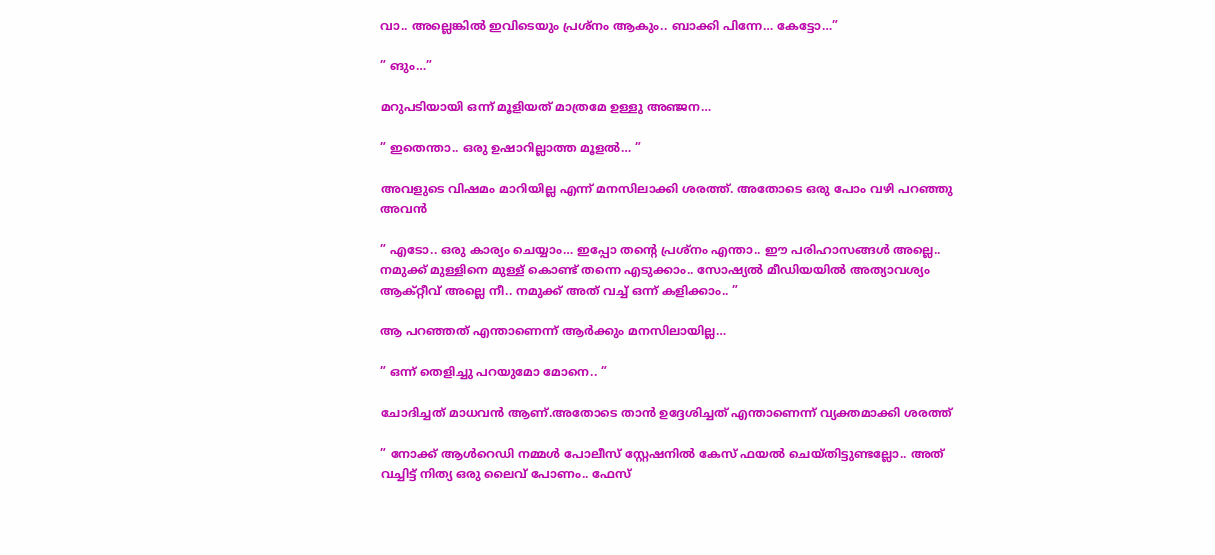വാ.. അല്ലെങ്കിൽ ഇവിടെയും പ്രശ്നം ആകും.. ബാക്കി പിന്നേ… കേട്ടോ…”

” ങും…”

മറുപടിയായി ഒന്ന് മൂളിയത് മാത്രമേ ഉള്ളു അഞ്ജന…

” ഇതെന്താ.. ഒരു ഉഷാറില്ലാത്ത മൂളൽ… ”

അവളുടെ വിഷമം മാറിയില്ല എന്ന് മനസിലാക്കി ശരത്ത്. അതോടെ ഒരു പോം വഴി പറഞ്ഞു അവൻ

” എടോ.. ഒരു കാര്യം ചെയ്യാം… ഇപ്പോ തന്റെ പ്രശ്നം എന്താ.. ഈ പരിഹാസങ്ങൾ അല്ലെ.. നമുക്ക് മുള്ളിനെ മുള്ള് കൊണ്ട് തന്നെ എടുക്കാം.. സോഷ്യൽ മീഡിയയിൽ അത്യാവശ്യം ആക്റ്റീവ് അല്ലെ നീ.. നമുക്ക് അത് വച്ച് ഒന്ന് കളിക്കാം.. ”

ആ പറഞ്ഞത് എന്താണെന്ന് ആർക്കും മനസിലായില്ല…

” ഒന്ന് തെളിച്ചു പറയുമോ മോനെ.. ”

ചോദിച്ചത് മാധവൻ ആണ്.അതോടെ താൻ ഉദ്ദേശിച്ചത് എന്താണെന്ന് വ്യക്തമാക്കി ശരത്ത്

” നോക്ക് ആൾറെഡി നമ്മൾ പോലീസ് സ്റ്റേഷനിൽ കേസ് ഫയൽ ചെയ്തിട്ടുണ്ടല്ലോ.. അത് വച്ചിട്ട് നിത്യ ഒരു ലൈവ് പോണം.. ഫേസ്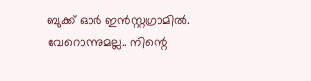ബുക്ക്‌ ഓർ ഇൻസ്റ്റഗ്രാമിൽ. വേറൊന്നുമല്ല.. നിന്റെ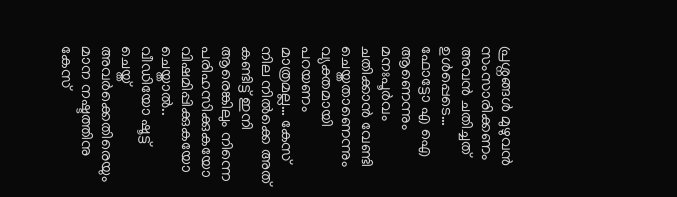പ്രശ്നങ്ങൾ മുഴുവൻ സംസാരിക്കണം അവൻ ചതിച്ചത് ഉൾപ്പെടെ… ഫോട്ടോ എ ഐ ആണെന്നും മനഃപൂർവം ചതിക്കാൻ വേണ്ടി ചെയ്തതാണെന്നും വ്യക്തമായി പറയണം മാത്രമല്ല… കേസ് നില നിൽക്കെ അത് കണ്ടിട്ട് ഇനി ആരെങ്കിലും നിന്നെ പരിഹസിക്കുകയോ വിഷമിപ്പിക്കുകയോ ചെയ്താൽ.. വീഡിയോ ഷൂട്ട്‌ ചെയ്ത് അവർക്കെതിരെയും മാന നഷ്ടത്തിനു കേസ്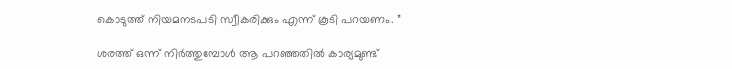കൊടുത്ത് നിയമനടപടി സ്വീകരിക്കും എന്ന് കൂടി പറയണം. ”

ശരത്ത് ഒന്ന് നിർത്തുമ്പോൾ ആ പറഞ്ഞതിൽ കാര്യമുണ്ട്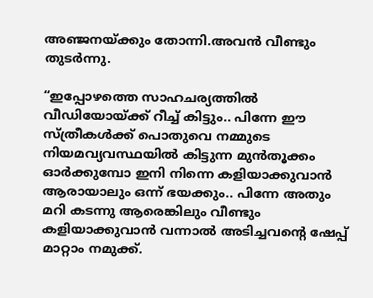അഞ്ജനയ്ക്കും തോന്നി.അവൻ വീണ്ടും തുടർന്നു.

“ഇപ്പോഴത്തെ സാഹചര്യത്തിൽ വീഡിയോയ്ക്ക് റീച്ച് കിട്ടും.. പിന്നേ ഈ സ്ത്രീകൾക്ക് പൊതുവെ നമ്മുടെ നിയമവ്യവസ്ഥയിൽ കിട്ടുന്ന മുൻ‌തൂക്കം ഓർക്കുമ്പോ ഇനി നിന്നെ കളിയാക്കുവാൻ ആരായാലും ഒന്ന് ഭയക്കും.. പിന്നേ അതും മറി കടന്നു ആരെങ്കിലും വീണ്ടും കളിയാക്കുവാൻ വന്നാൽ അടിച്ചവന്റെ ഷേപ്പ് മാറ്റാം നമുക്ക്.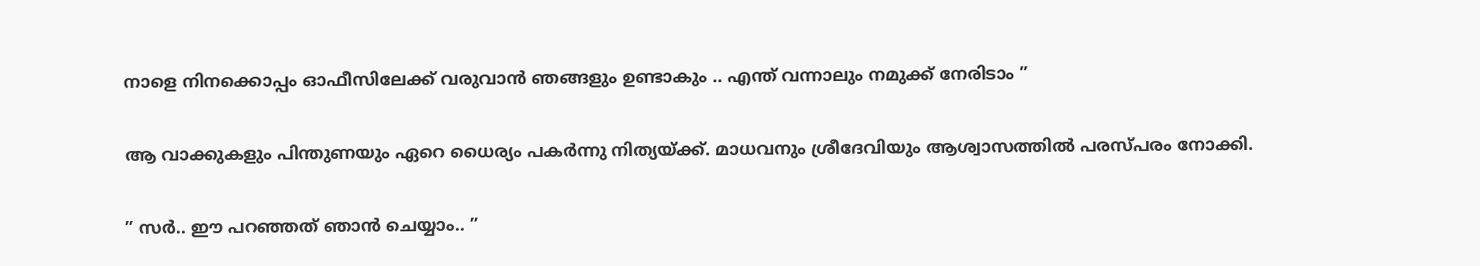നാളെ നിനക്കൊപ്പം ഓഫീസിലേക്ക് വരുവാൻ ഞങ്ങളും ഉണ്ടാകും .. എന്ത് വന്നാലും നമുക്ക് നേരിടാം ”

ആ വാക്കുകളും പിന്തുണയും ഏറെ ധൈര്യം പകർന്നു നിത്യയ്ക്ക്. മാധവനും ശ്രീദേവിയും ആശ്വാസത്തിൽ പരസ്പരം നോക്കി.

” സർ.. ഈ പറഞ്ഞത് ഞാൻ ചെയ്യാം.. ”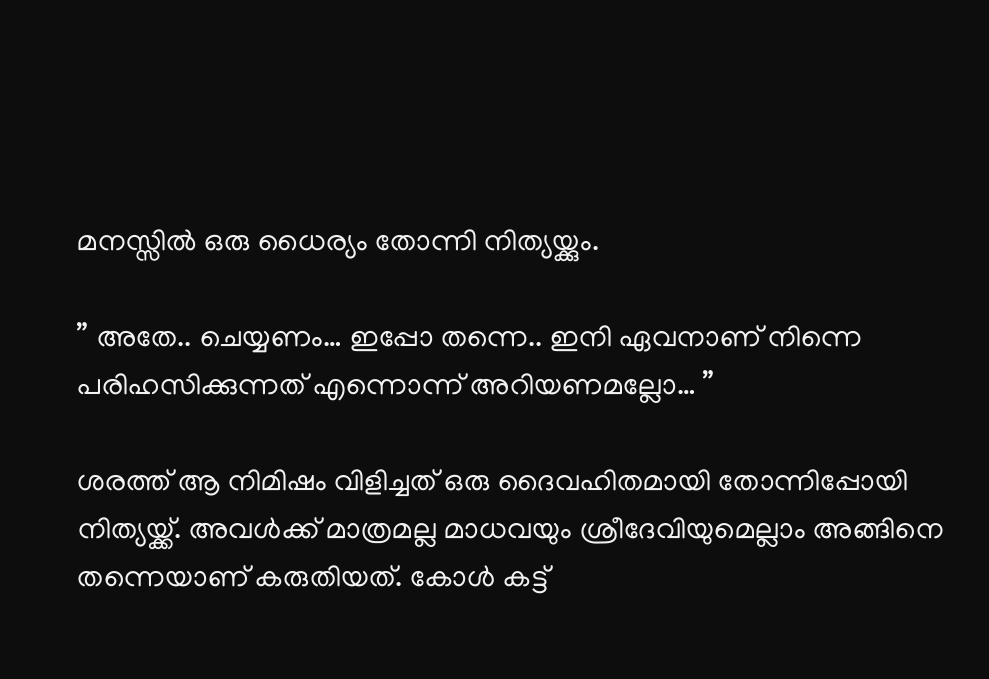മനസ്സിൽ ഒരു ധൈര്യം തോന്നി നിത്യയ്ക്കും.

” അതേ.. ചെയ്യണം… ഇപ്പോ തന്നെ.. ഇനി ഏവനാണ് നിന്നെ പരിഹസിക്കുന്നത് എന്നൊന്ന് അറിയണമല്ലോ… ”

ശരത്ത് ആ നിമിഷം വിളിച്ചത് ഒരു ദൈവഹിതമായി തോന്നിപ്പോയി നിത്യയ്ക്ക്. അവൾക്ക് മാത്രമല്ല മാധവയും ശ്രീദേവിയുമെല്ലാം അങ്ങിനെ തന്നെയാണ് കരുതിയത്. കോൾ കട്ട്‌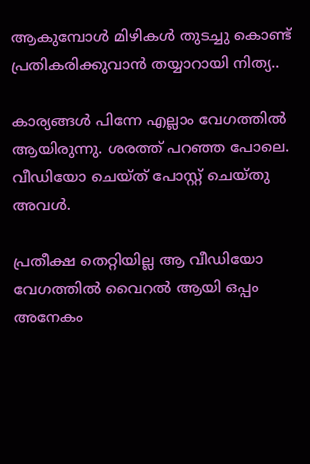ആകുമ്പോൾ മിഴികൾ തുടച്ചു കൊണ്ട് പ്രതികരിക്കുവാൻ തയ്യാറായി നിത്യ..

കാര്യങ്ങൾ പിന്നേ എല്ലാം വേഗത്തിൽ ആയിരുന്നു. ശരത്ത് പറഞ്ഞ പോലെ. വീഡിയോ ചെയ്ത് പോസ്റ്റ്‌ ചെയ്തു അവൾ.

പ്രതീക്ഷ തെറ്റിയില്ല ആ വീഡിയോ വേഗത്തിൽ വൈറൽ ആയി ഒപ്പം അനേകം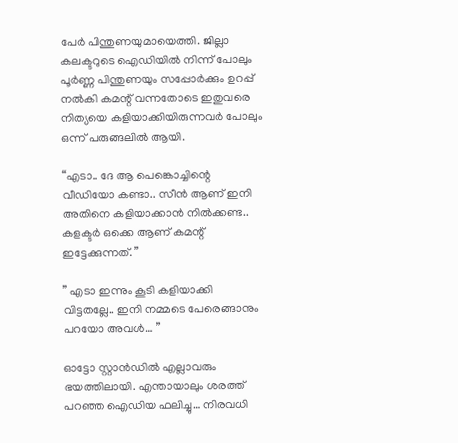പേർ പിന്തുണയുമായെത്തി. ജില്ലാ കലക്ടറുടെ ഐഡിയിൽ നിന്ന് പോലും പൂർണ്ണ പിന്തുണയും സപ്പോർക്കും ഉറപ്പ് നൽകി കമന്റ് വന്നതോടെ ഇതുവരെ നിത്യയെ കളിയാക്കിയിരുന്നവർ പോലും ഒന്ന് പരുങ്ങലിൽ ആയി.

“എടാ.. ദേ ആ പെങ്കൊച്ചിന്റെ വീഡിയോ കണ്ടാ.. സീൻ ആണ് ഇനി അതിനെ കളിയാക്കാൻ നിൽക്കണ്ട.. കളക്ടർ ഒക്കെ ആണ് കമന്റ്‌ ഇട്ടേക്കുന്നത്. ”

” എടാ ഇന്നും കൂടി കളിയാക്കി വിട്ടതല്ലേ.. ഇനി നമ്മടെ പേരെങ്ങാനും പറയോ അവൾ… ”

ഓട്ടോ സ്റ്റാൻഡിൽ എല്ലാവരും ഭയത്തിലായി. എന്തായാലും ശരത്ത് പറഞ്ഞ ഐഡിയ ഫലിച്ചു… നിരവധി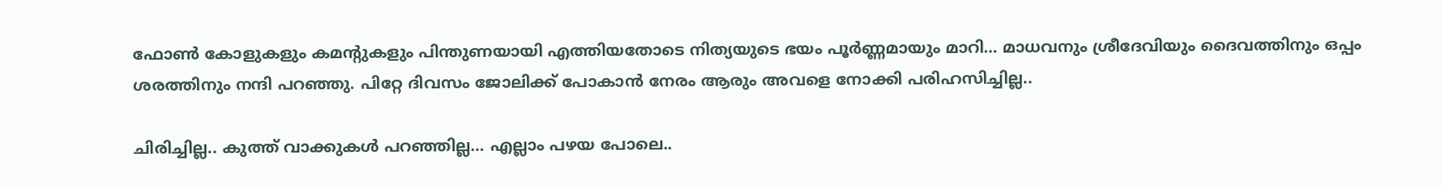ഫോൺ കോളുകളും കമന്റുകളും പിന്തുണയായി എത്തിയതോടെ നിത്യയുടെ ഭയം പൂർണ്ണമായും മാറി… മാധവനും ശ്രീദേവിയും ദൈവത്തിനും ഒപ്പം ശരത്തിനും നന്ദി പറഞ്ഞു. പിറ്റേ ദിവസം ജോലിക്ക് പോകാൻ നേരം ആരും അവളെ നോക്കി പരിഹസിച്ചില്ല..

ചിരിച്ചില്ല.. കുത്ത് വാക്കുകൾ പറഞ്ഞില്ല… എല്ലാം പഴയ പോലെ..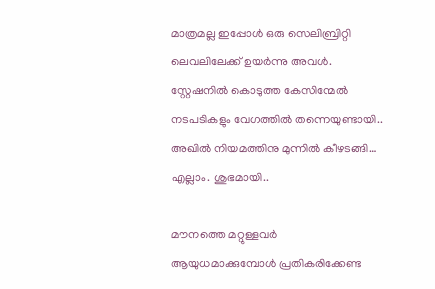മാത്രമല്ല ഇപ്പോൾ ഒരു സെലിബ്രിറ്റി ലെവലിലേക്ക് ഉയർന്നു അവൾ. സ്റ്റേഷനിൽ കൊടുത്ത കേസിന്മേൽ നടപടികളും വേഗത്തിൽ തന്നെയുണ്ടായി.. അഖിൽ നിയമത്തിനു മുന്നിൽ കീഴടങ്ങി… എല്ലാം. ശുഭമായി..

മൗനത്തെ മറ്റുള്ളവർ ആയുധമാക്കുമ്പോൾ പ്രതികരിക്കേണ്ട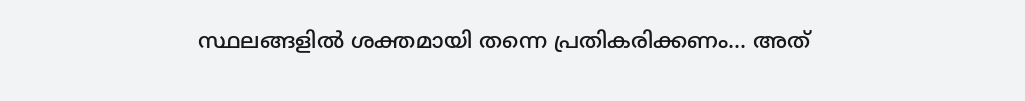സ്ഥലങ്ങളിൽ ശക്തമായി തന്നെ പ്രതികരിക്കണം… അത്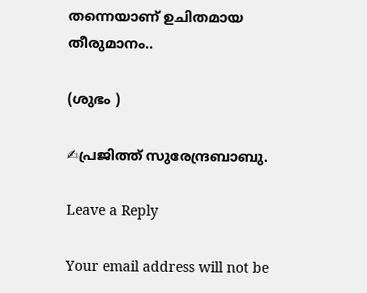തന്നെയാണ് ഉചിതമായ തീരുമാനം..

(ശുഭം )

✍പ്രജിത്ത് സുരേന്ദ്രബാബു.

Leave a Reply

Your email address will not be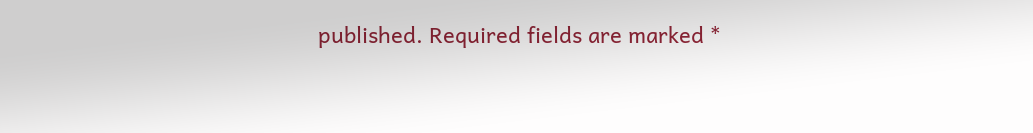published. Required fields are marked *